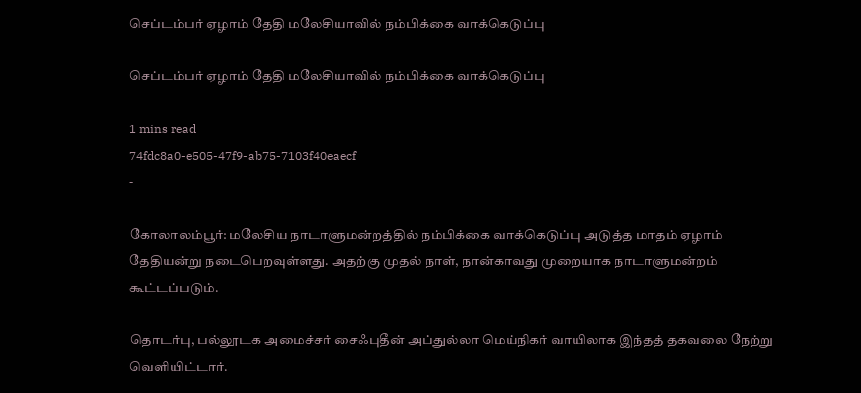செப்டம்பர் ஏழாம் தேதி மலேசியாவில் நம்பிக்கை வாக்கெடுப்பு

செப்டம்பர் ஏழாம் தேதி மலேசியாவில் நம்பிக்கை வாக்கெடுப்பு

1 mins read
74fdc8a0-e505-47f9-ab75-7103f40eaecf
-

கோலாலம்பூர்: மலேசிய நாடாளுமன்றத்தில் நம்பிக்கை வாக்கெடுப்பு அடுத்த மாதம் ஏழாம் தேதியன்று நடைபெறவுள்ளது. அதற்கு முதல் நாள், நான்காவது முறையாக நாடாளுமன்றம் கூட்டப்படும்.

தொடர்பு, பல்லூடக அமைச்சர் சைஃபுதீன் அப்துல்லா மெய்நிகர் வாயிலாக இந்தத் தகவலை நேற்று வெளியிட்டார்.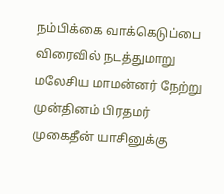நம்பிக்கை வாக்கெடுப்பை விரைவில் நடத்துமாறு மலேசிய மாமன்னர் நேற்று முன்தினம் பிரதமர் முகைதீன் யாசினுக்கு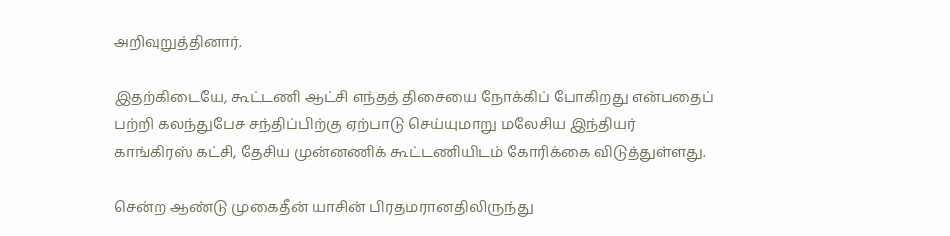அறிவுறுத்தினார்.

இதற்கிடையே, கூட்டணி ஆட்சி எந்தத் திசையை நோக்கிப் போகிறது என்பதைப் பற்றி கலந்துபேச சந்திப்பிற்கு ஏற்பாடு செய்யுமாறு மலேசிய இந்தியர் காங்கிரஸ் கட்சி, தேசிய முன்னணிக் கூட்டணியிடம் கோரிக்கை விடுத்துள்ளது.

சென்ற ஆண்டு முகைதீன் யாசின் பிரதமரானதிலிருந்து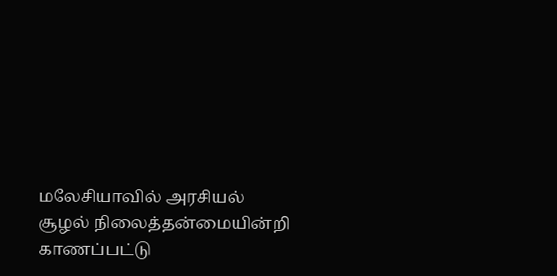மலேசியாவில் அரசியல் சூழல் நிலைத்தன்மையின்றி காணப்பட்டு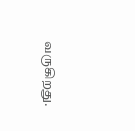வருகிறது.